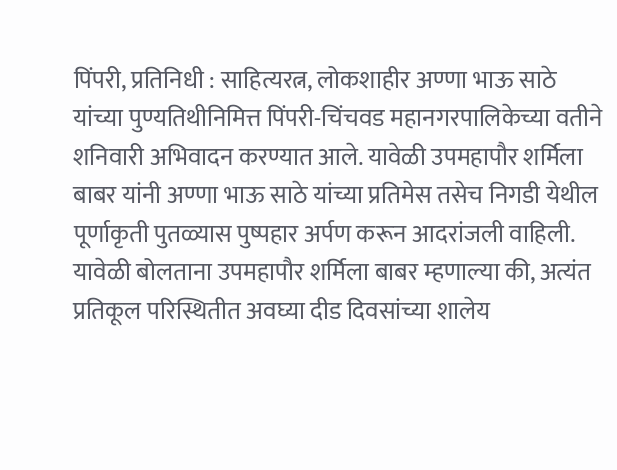पिंपरी, प्रतिनिधी : साहित्यरत्न, लोकशाहीर अण्णा भाऊ साठे यांच्या पुण्यतिथीनिमित्त पिंपरी-चिंचवड महानगरपालिकेच्या वतीने शनिवारी अभिवादन करण्यात आले. यावेळी उपमहापौर शर्मिला बाबर यांनी अण्णा भाऊ साठे यांच्या प्रतिमेस तसेच निगडी येथील पूर्णाकृती पुतळ्यास पुष्पहार अर्पण करून आदरांजली वाहिली.
यावेळी बोलताना उपमहापौर शर्मिला बाबर म्हणाल्या की, अत्यंत प्रतिकूल परिस्थितीत अवघ्या दीड दिवसांच्या शालेय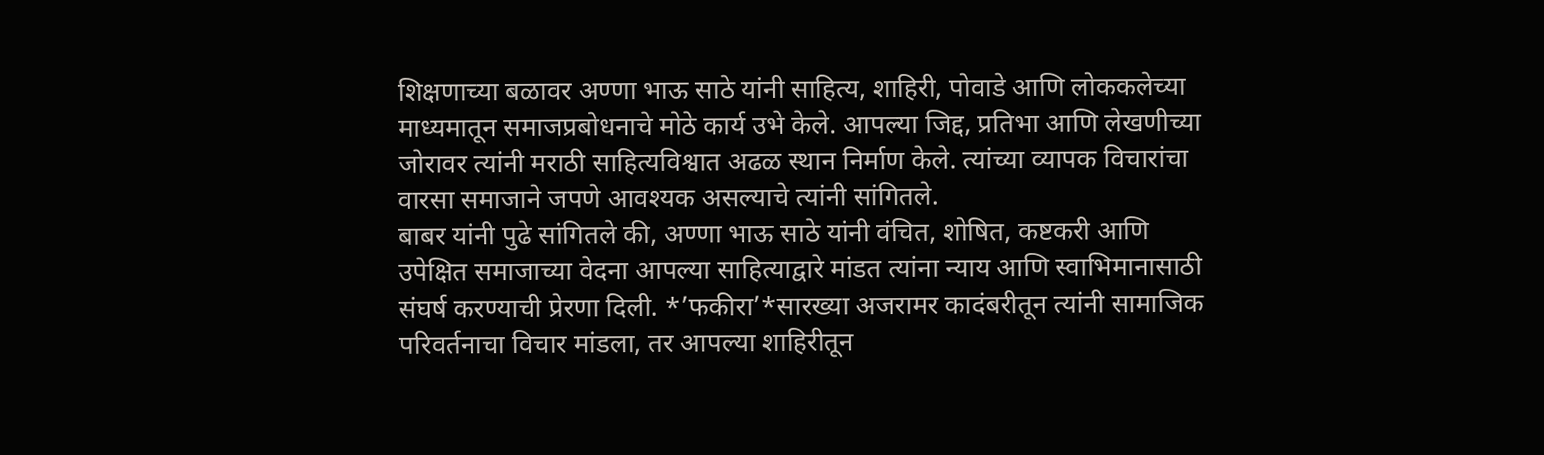शिक्षणाच्या बळावर अण्णा भाऊ साठे यांनी साहित्य, शाहिरी, पोवाडे आणि लोककलेच्या माध्यमातून समाजप्रबोधनाचे मोठे कार्य उभे केले. आपल्या जिद्द, प्रतिभा आणि लेखणीच्या जोरावर त्यांनी मराठी साहित्यविश्वात अढळ स्थान निर्माण केले. त्यांच्या व्यापक विचारांचा वारसा समाजाने जपणे आवश्यक असल्याचे त्यांनी सांगितले.
बाबर यांनी पुढे सांगितले की, अण्णा भाऊ साठे यांनी वंचित, शोषित, कष्टकरी आणि उपेक्षित समाजाच्या वेदना आपल्या साहित्याद्वारे मांडत त्यांना न्याय आणि स्वाभिमानासाठी संघर्ष करण्याची प्रेरणा दिली. *’फकीरा’*सारख्या अजरामर कादंबरीतून त्यांनी सामाजिक परिवर्तनाचा विचार मांडला, तर आपल्या शाहिरीतून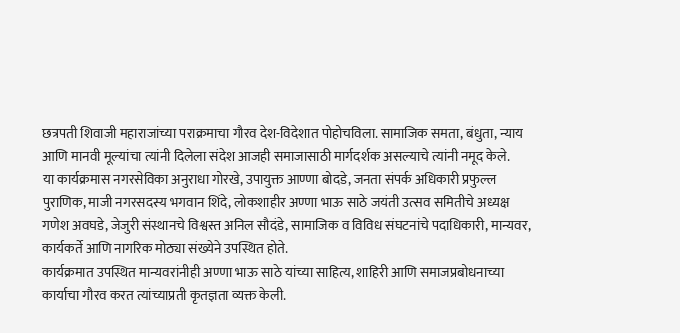छत्रपती शिवाजी महाराजांच्या पराक्रमाचा गौरव देश-विदेशात पोहोचविला. सामाजिक समता, बंधुता, न्याय आणि मानवी मूल्यांचा त्यांनी दिलेला संदेश आजही समाजासाठी मार्गदर्शक असल्याचे त्यांनी नमूद केले.
या कार्यक्रमास नगरसेविका अनुराधा गोरखे, उपायुक्त आण्णा बोदडे, जनता संपर्क अधिकारी प्रफुल्ल पुराणिक, माजी नगरसदस्य भगवान शिंदे, लोकशाहीर अण्णा भाऊ साठे जयंती उत्सव समितीचे अध्यक्ष गणेश अवघडे, जेजुरी संस्थानचे विश्वस्त अनिल सौदंडे, सामाजिक व विविध संघटनांचे पदाधिकारी, मान्यवर, कार्यकर्ते आणि नागरिक मोठ्या संख्येने उपस्थित होते.
कार्यक्रमात उपस्थित मान्यवरांनीही अण्णा भाऊ साठे यांच्या साहित्य, शाहिरी आणि समाजप्रबोधनाच्या कार्याचा गौरव करत त्यांच्याप्रती कृतज्ञता व्यक्त केली.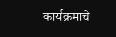कार्यक्रमाचे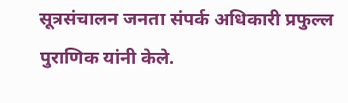सूत्रसंचालन जनता संपर्क अधिकारी प्रफुल्ल पुराणिक यांनी केले.